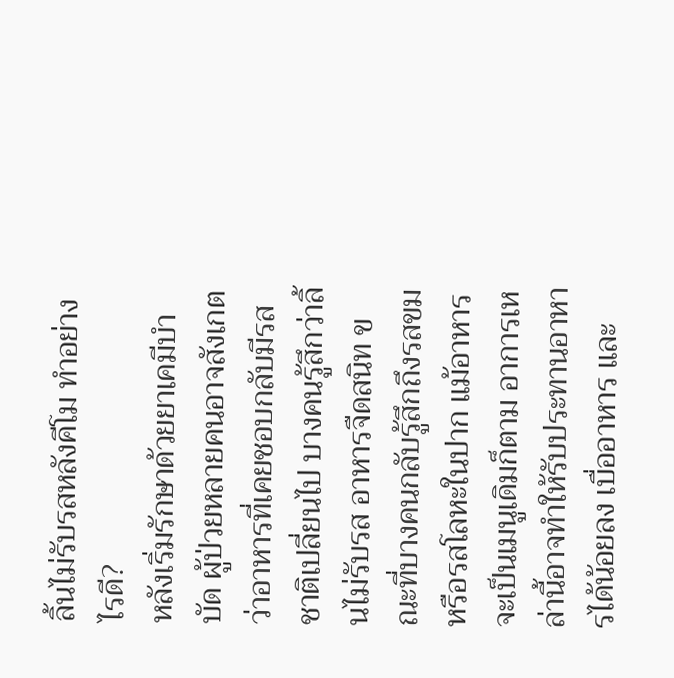ลิ้นไม่รับรสหลังคีโม ทำอย่างไรดี?
หลังเริ่มรักษาด้วยยาเคมีบำบัด ผู้ป่วยหลายคนอาจสังเกตว่าอาหารที่เคยชอบกลับมีรสชาติเปลี่ยนไป บางคนรู้สึกว่าลิ้นไม่รับรส อาหารจืดสนิท ขณะที่บางคนกลับรู้สึกถึงรสขมหรือรสโลหะในปาก แม้อาหารจะเป็นเมนูเดิมก็ตาม อาการเหล่านี้อาจทำให้รับประทานอาหารได้น้อยลง เบื่ออาหาร และ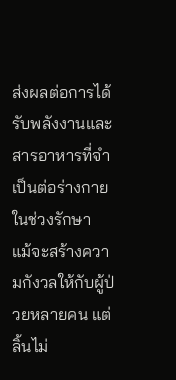ส่งผลต่อการได้รับพลังงานและสารอาหารที่จำเป็นต่อร่างกายในช่วงรักษา
แม้จะสร้างความกังวลให้กับผู้ป่วยหลายคน แต่ลิ้นไม่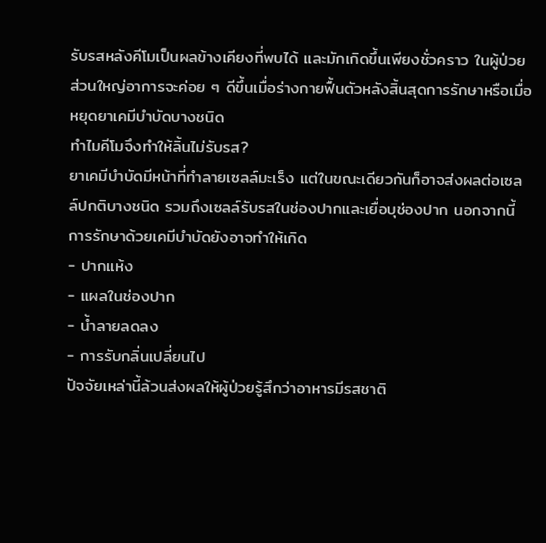รับรสหลังคีโมเป็นผลข้างเคียงที่พบได้ และมักเกิดขึ้นเพียงชั่วคราว ในผู้ป่วยส่วนใหญ่อาการจะค่อย ๆ ดีขึ้นเมื่อร่างกายฟื้นตัวหลังสิ้นสุดการรักษาหรือเมื่อหยุดยาเคมีบำบัดบางชนิด
ทำไมคีโมจึงทำให้ลิ้นไม่รับรส?
ยาเคมีบำบัดมีหน้าที่ทำลายเซลล์มะเร็ง แต่ในขณะเดียวกันก็อาจส่งผลต่อเซลล์ปกติบางชนิด รวมถึงเซลล์รับรสในช่องปากและเยื่อบุช่องปาก นอกจากนี้ การรักษาด้วยเคมีบำบัดยังอาจทำให้เกิด
- ปากแห้ง
- แผลในช่องปาก
- น้ำลายลดลง
- การรับกลิ่นเปลี่ยนไป
ปัจจัยเหล่านี้ล้วนส่งผลให้ผู้ป่วยรู้สึกว่าอาหารมีรสชาติ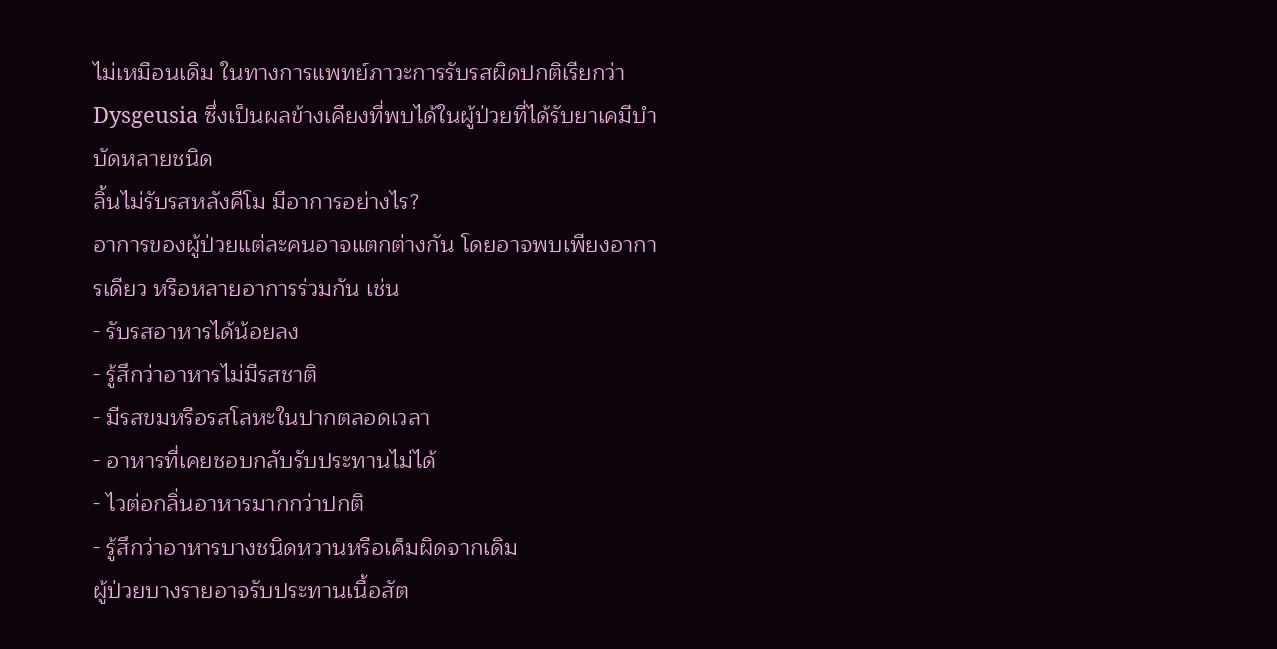ไม่เหมือนเดิม ในทางการแพทย์ภาวะการรับรสผิดปกติเรียกว่า Dysgeusia ซึ่งเป็นผลข้างเคียงที่พบได้ในผู้ป่วยที่ได้รับยาเคมีบำบัดหลายชนิด
ลิ้นไม่รับรสหลังคีโม มีอาการอย่างไร?
อาการของผู้ป่วยแต่ละคนอาจแตกต่างกัน โดยอาจพบเพียงอาการเดียว หรือหลายอาการร่วมกัน เช่น
- รับรสอาหารได้น้อยลง
- รู้สึกว่าอาหารไม่มีรสชาติ
- มีรสขมหรือรสโลหะในปากตลอดเวลา
- อาหารที่เคยชอบกลับรับประทานไม่ได้
- ไวต่อกลิ่นอาหารมากกว่าปกติ
- รู้สึกว่าอาหารบางชนิดหวานหรือเค็มผิดจากเดิม
ผู้ป่วยบางรายอาจรับประทานเนื้อสัต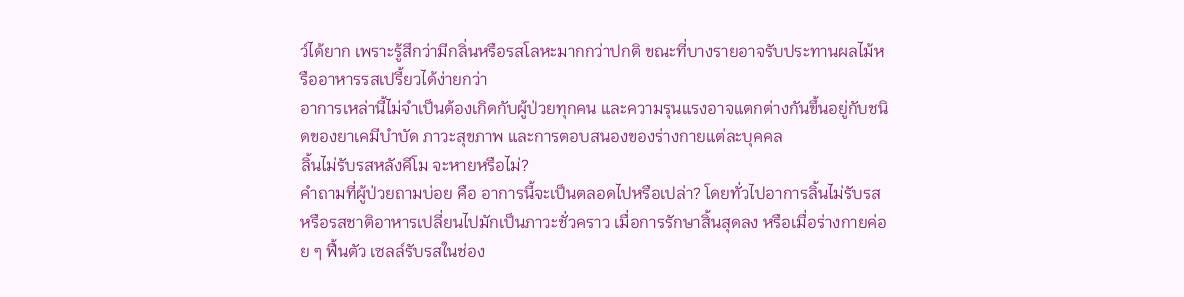ว์ได้ยาก เพราะรู้สึกว่ามีกลิ่นหรือรสโลหะมากกว่าปกติ ขณะที่บางรายอาจรับประทานผลไม้หรืออาหารรสเปรี้ยวได้ง่ายกว่า
อาการเหล่านี้ไม่จำเป็นต้องเกิดกับผู้ป่วยทุกคน และความรุนแรงอาจแตกต่างกันขึ้นอยู่กับชนิดของยาเคมีบำบัด ภาวะสุขภาพ และการตอบสนองของร่างกายแต่ละบุคคล
ลิ้นไม่รับรสหลังคีโม จะหายหรือไม่?
คำถามที่ผู้ป่วยถามบ่อย คือ อาการนี้จะเป็นตลอดไปหรือเปล่า? โดยทั่วไปอาการลิ้นไม่รับรสหรือรสชาติอาหารเปลี่ยนไปมักเป็นภาวะชั่วคราว เมื่อการรักษาสิ้นสุดลง หรือเมื่อร่างกายค่อย ๆ ฟื้นตัว เซลล์รับรสในช่อง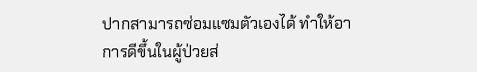ปากสามารถซ่อมแซมตัวเองได้ ทำให้อาการดีขึ้นในผู้ป่วยส่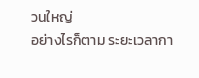วนใหญ่
อย่างไรก็ตาม ระยะเวลากา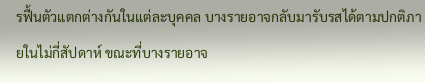รฟื้นตัวแตกต่างกันในแต่ละบุคคล บางรายอาจกลับมารับรสได้ตามปกติภายในไม่กี่สัปดาห์ ขณะที่บางรายอาจ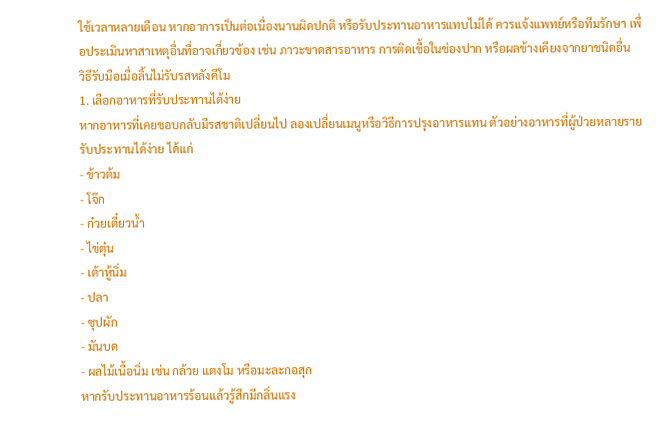ใช้เวลาหลายเดือน หากอาการเป็นต่อเนื่องนานผิดปกติ หรือรับประทานอาหารแทบไม่ได้ ควรแจ้งแพทย์หรือทีมรักษา เพื่อประเมินหาสาเหตุอื่นที่อาจเกี่ยวข้อง เช่น ภาวะขาดสารอาหาร การติดเชื้อในช่องปาก หรือผลข้างเคียงจากยาชนิดอื่น
วิธีรับมือเมื่อลิ้นไม่รับรสหลังคีโม
1. เลือกอาหารที่รับประทานได้ง่าย
หากอาหารที่เคยชอบกลับมีรสชาติเปลี่ยนไป ลองเปลี่ยนเมนูหรือวิธีการปรุงอาหารแทน ตัวอย่างอาหารที่ผู้ป่วยหลายรายรับประทานได้ง่าย ได้แก่
- ข้าวต้ม
- โจ๊ก
- ก๋วยเตี๋ยวน้ำ
- ไข่ตุ๋น
- เต้าหู้นิ่ม
- ปลา
- ซุปผัก
- มันบด
- ผลไม้เนื้อนิ่ม เช่น กล้วย แตงโม หรือมะละกอสุก
หากรับประทานอาหารร้อนแล้วรู้สึกมีกลิ่นแรง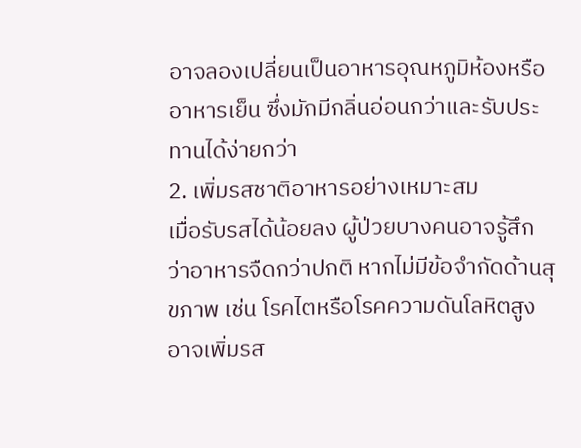อาจลองเปลี่ยนเป็นอาหารอุณหภูมิห้องหรืออาหารเย็น ซึ่งมักมีกลิ่นอ่อนกว่าและรับประทานได้ง่ายกว่า
2. เพิ่มรสชาติอาหารอย่างเหมาะสม
เมื่อรับรสได้น้อยลง ผู้ป่วยบางคนอาจรู้สึกว่าอาหารจืดกว่าปกติ หากไม่มีข้อจำกัดด้านสุขภาพ เช่น โรคไตหรือโรคความดันโลหิตสูง อาจเพิ่มรส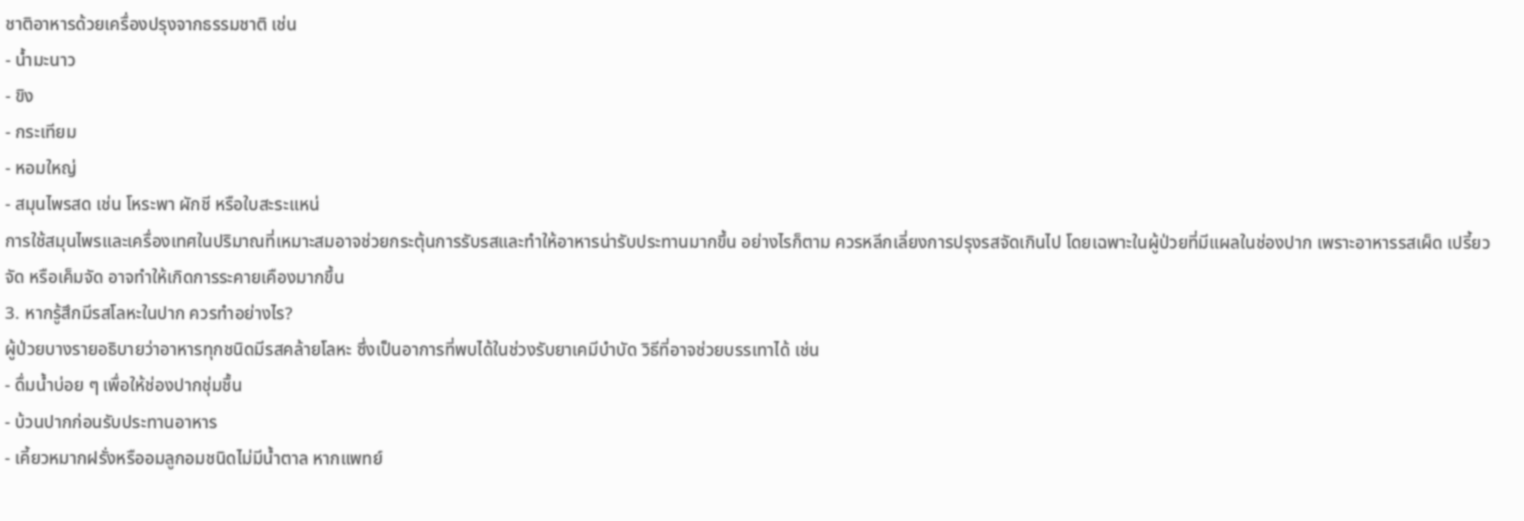ชาติอาหารด้วยเครื่องปรุงจากธรรมชาติ เช่น
- น้ำมะนาว
- ขิง
- กระเทียม
- หอมใหญ่
- สมุนไพรสด เช่น โหระพา ผักชี หรือใบสะระแหน่
การใช้สมุนไพรและเครื่องเทศในปริมาณที่เหมาะสมอาจช่วยกระตุ้นการรับรสและทำให้อาหารน่ารับประทานมากขึ้น อย่างไรก็ตาม ควรหลีกเลี่ยงการปรุงรสจัดเกินไป โดยเฉพาะในผู้ป่วยที่มีแผลในช่องปาก เพราะอาหารรสเผ็ด เปรี้ยวจัด หรือเค็มจัด อาจทำให้เกิดการระคายเคืองมากขึ้น
3. หากรู้สึกมีรสโลหะในปาก ควรทำอย่างไร?
ผู้ป่วยบางรายอธิบายว่าอาหารทุกชนิดมีรสคล้ายโลหะ ซึ่งเป็นอาการที่พบได้ในช่วงรับยาเคมีบำบัด วิธีที่อาจช่วยบรรเทาได้ เช่น
- ดื่มน้ำบ่อย ๆ เพื่อให้ช่องปากชุ่มชื้น
- บ้วนปากก่อนรับประทานอาหาร
- เคี้ยวหมากฝรั่งหรืออมลูกอมชนิดไม่มีน้ำตาล หากแพทย์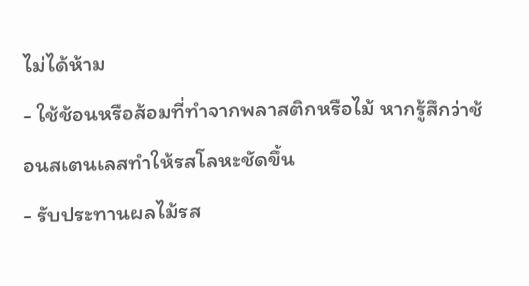ไม่ได้ห้าม
- ใช้ช้อนหรือส้อมที่ทำจากพลาสติกหรือไม้ หากรู้สึกว่าช้อนสเตนเลสทำให้รสโลหะชัดขึ้น
- รับประทานผลไม้รส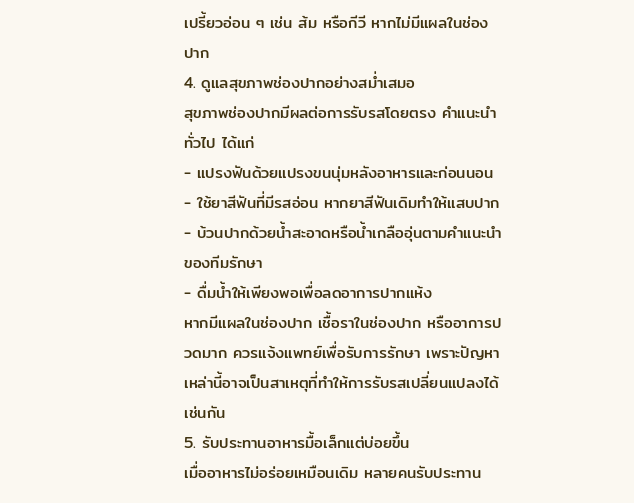เปรี้ยวอ่อน ๆ เช่น ส้ม หรือกีวี หากไม่มีแผลในช่องปาก
4. ดูแลสุขภาพช่องปากอย่างสม่ำเสมอ
สุขภาพช่องปากมีผลต่อการรับรสโดยตรง คำแนะนำทั่วไป ได้แก่
- แปรงฟันด้วยแปรงขนนุ่มหลังอาหารและก่อนนอน
- ใช้ยาสีฟันที่มีรสอ่อน หากยาสีฟันเดิมทำให้แสบปาก
- บ้วนปากด้วยน้ำสะอาดหรือน้ำเกลืออุ่นตามคำแนะนำของทีมรักษา
- ดื่มน้ำให้เพียงพอเพื่อลดอาการปากแห้ง
หากมีแผลในช่องปาก เชื้อราในช่องปาก หรืออาการปวดมาก ควรแจ้งแพทย์เพื่อรับการรักษา เพราะปัญหาเหล่านี้อาจเป็นสาเหตุที่ทำให้การรับรสเปลี่ยนแปลงได้เช่นกัน
5. รับประทานอาหารมื้อเล็กแต่บ่อยขึ้น
เมื่ออาหารไม่อร่อยเหมือนเดิม หลายคนรับประทาน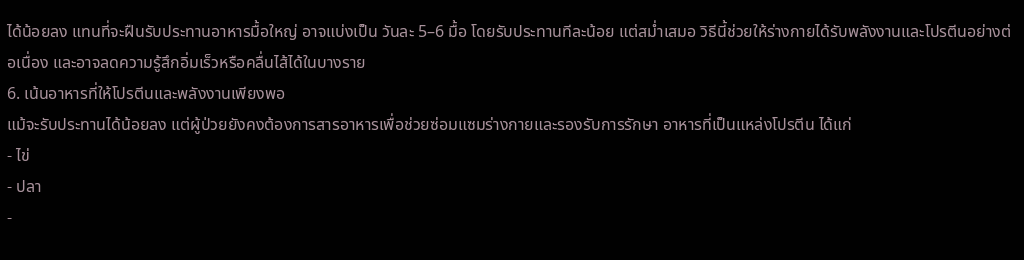ได้น้อยลง แทนที่จะฝืนรับประทานอาหารมื้อใหญ่ อาจแบ่งเป็น วันละ 5–6 มื้อ โดยรับประทานทีละน้อย แต่สม่ำเสมอ วิธีนี้ช่วยให้ร่างกายได้รับพลังงานและโปรตีนอย่างต่อเนื่อง และอาจลดความรู้สึกอิ่มเร็วหรือคลื่นไส้ได้ในบางราย
6. เน้นอาหารที่ให้โปรตีนและพลังงานเพียงพอ
แม้จะรับประทานได้น้อยลง แต่ผู้ป่วยยังคงต้องการสารอาหารเพื่อช่วยซ่อมแซมร่างกายและรองรับการรักษา อาหารที่เป็นแหล่งโปรตีน ได้แก่
- ไข่
- ปลา
-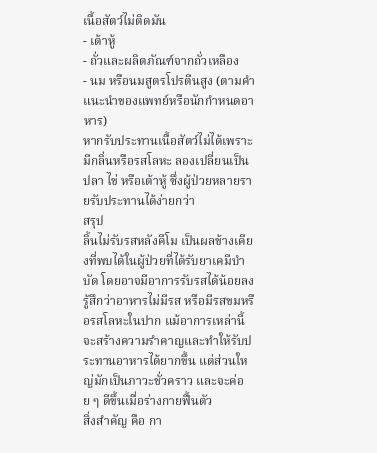เนื้อสัตว์ไม่ติดมัน
- เต้าหู้
- ถั่วและผลิตภัณฑ์จากถั่วเหลือง
- นม หรือนมสูตรโปรตีนสูง (ตามคำแนะนำของแพทย์หรือนักกำหนดอาหาร)
หากรับประทานเนื้อสัตว์ไม่ได้เพราะมีกลิ่นหรือรสโลหะ ลองเปลี่ยนเป็นปลา ไข่ หรือเต้าหู้ ซึ่งผู้ป่วยหลายรายรับประทานได้ง่ายกว่า
สรุป
ลิ้นไม่รับรสหลังคีโม เป็นผลข้างเคียงที่พบได้ในผู้ป่วยที่ได้รับยาเคมีบำบัด โดยอาจมีอาการรับรสได้น้อยลง รู้สึกว่าอาหารไม่มีรส หรือมีรสขมหรือรสโลหะในปาก แม้อาการเหล่านี้จะสร้างความรำคาญและทำให้รับประทานอาหารได้ยากขึ้น แต่ส่วนใหญ่มักเป็นภาวะชั่วคราว และจะค่อย ๆ ดีขึ้นเมื่อร่างกายฟื้นตัว
สิ่งสำคัญ คือ กา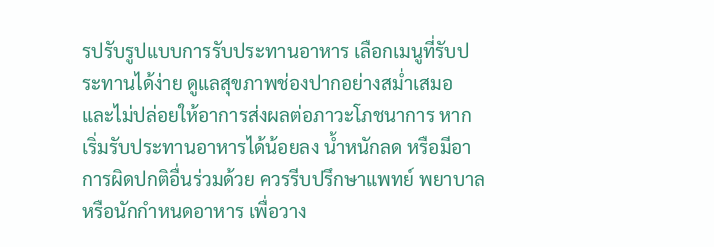รปรับรูปแบบการรับประทานอาหาร เลือกเมนูที่รับประทานได้ง่าย ดูแลสุขภาพช่องปากอย่างสม่ำเสมอ และไม่ปล่อยให้อาการส่งผลต่อภาวะโภชนาการ หากเริ่มรับประทานอาหารได้น้อยลง น้ำหนักลด หรือมีอาการผิดปกติอื่นร่วมด้วย ควรรีบปรึกษาแพทย์ พยาบาล หรือนักกำหนดอาหาร เพื่อวาง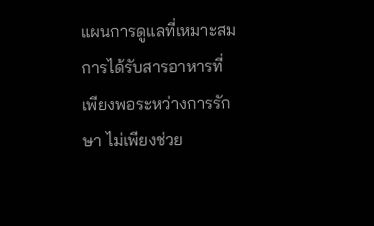แผนการดูแลที่เหมาะสม
การได้รับสารอาหารที่เพียงพอระหว่างการรักษา ไม่เพียงช่วย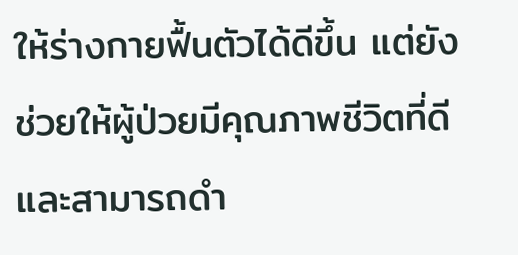ให้ร่างกายฟื้นตัวได้ดีขึ้น แต่ยังช่วยให้ผู้ป่วยมีคุณภาพชีวิตที่ดี และสามารถดำ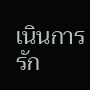เนินการรัก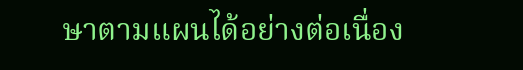ษาตามแผนได้อย่างต่อเนื่อง